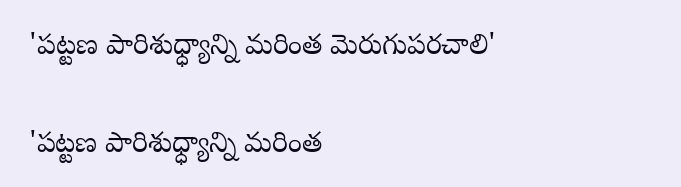'పట్టణ పారిశుధ్ధ్యాన్ని మరింత మెరుగుపరచాలి'

'పట్టణ పారిశుధ్ధ్యాన్ని మరింత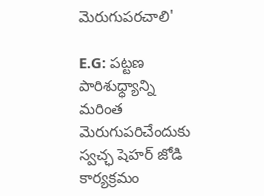మెరుగుపరచాలి'

E.G: పట్టణ పారిశుధ్ధ్యాన్ని మరింత మెరుగుపరిచేందుకు స్వచ్ఛ షెహర్ జోడి కార్యక్రమం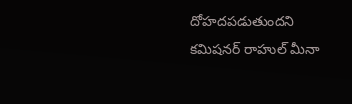దోహదపడుతుందని కమిషనర్ రాహుల్ మీనా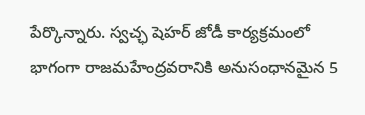పేర్కొన్నారు. స్వచ్ఛ షెహర్ జోడీ కార్యక్రమంలో భాగంగా రాజమహేంద్రవరానికి అనుసంధానమైన 5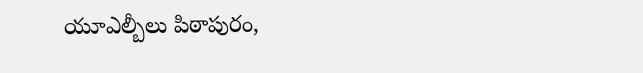యూఎల్బీలు పిఠాపురం,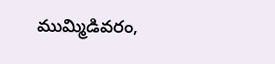ముమ్మిడివరం,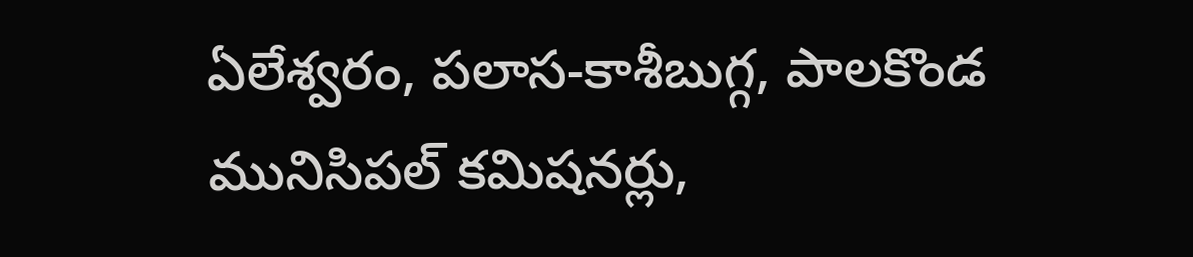ఏలేశ్వరం, పలాస-కాశీబుగ్గ, పాలకొండ మునిసిపల్ కమిషనర్లు,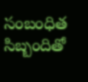సంబంధిత సిబ్బందితో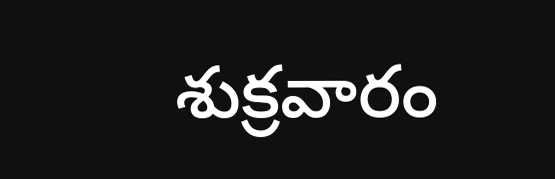శుక్రవారం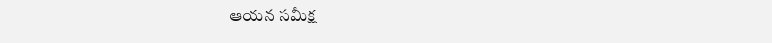ఆయన సమీక్ష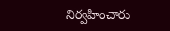నిర్వహించారు